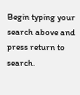Begin typing your search above and press return to search.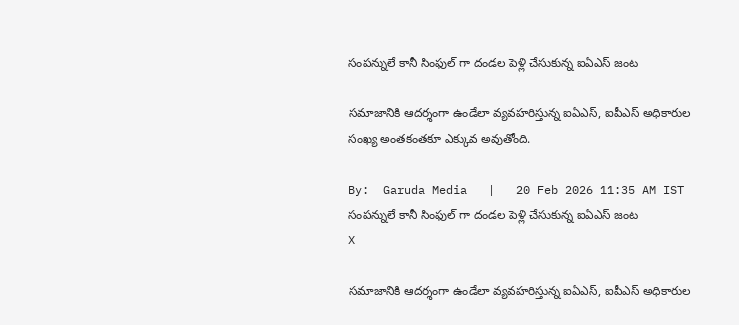సంపన్నులే కానీ సింఫుల్ గా దండల పెళ్లి చేసుకున్న ఐఏఎస్ జంట

సమాజానికి ఆదర్శంగా ఉండేలా వ్యవహరిస్తున్న ఐఏఎస్, ఐపీఎస్ అధికారుల సంఖ్య అంతకంతకూ ఎక్కువ అవుతోంది.

By:  Garuda Media   |   20 Feb 2026 11:35 AM IST
సంపన్నులే కానీ సింఫుల్ గా దండల పెళ్లి చేసుకున్న ఐఏఎస్ జంట
X

సమాజానికి ఆదర్శంగా ఉండేలా వ్యవహరిస్తున్న ఐఏఎస్, ఐపీఎస్ అధికారుల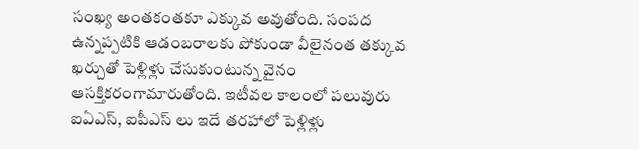సంఖ్య అంతకంతకూ ఎక్కువ అవుతోంది. సంపద ఉన్నప్పటికి ఆడంబరాలకు పోకుండా వీలైనంత తక్కువ ఖర్చుతో పెళ్లిళ్లు చేసుకుంటున్న వైనం ఆసక్తికరంగామారుతోంది. ఇటీవల కాలంలో పలువురు ఐఏఎస్, ఐపీఎస్ లు ఇదే తరహాలో పెళ్లిళ్లు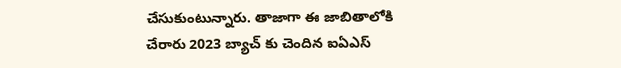చేసుకుంటున్నారు. తాజాగా ఈ జాబితాలోకి చేరారు 2023 బ్యాచ్ కు చెందిన ఐఏఎస్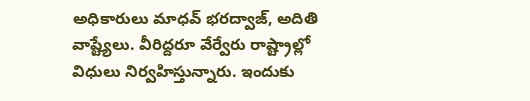అధికారులు మాధవ్ భరద్వాజ్, అదితి వాష్ట్యేలు. వీరిద్దరూ వేర్వేరు రాష్ట్రాల్లో విధులు నిర్వహిస్తున్నారు. ఇందుకు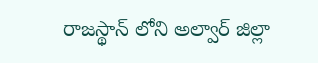రాజస్థాన్ లోని అల్వార్ జిల్లా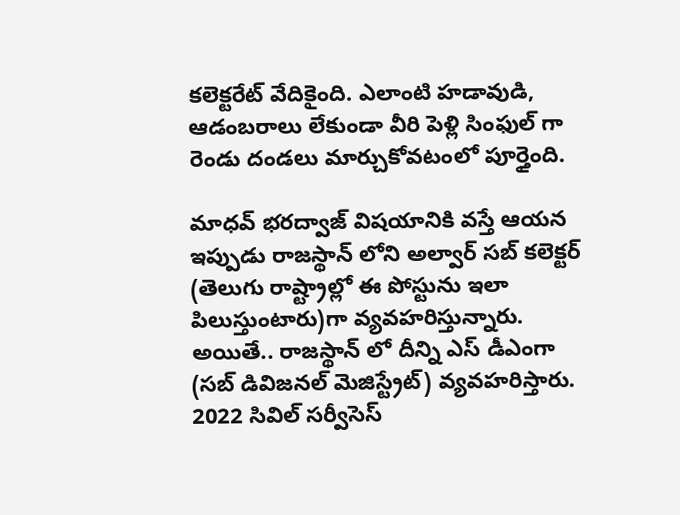కలెక్టరేట్ వేదికైంది. ఎలాంటి హడావుడి, ఆడంబరాలు లేకుండా వీరి పెళ్లి సింఫుల్ గా రెండు దండలు మార్చుకోవటంలో పూర్తైంది.

మాధవ్ భరద్వాజ్ విషయానికి వస్తే ఆయన ఇప్పుడు రాజస్థాన్ లోని అల్వార్ సబ్ కలెక్టర్ (తెలుగు రాష్ట్రాల్లో ఈ పోస్టును ఇలా పిలుస్తుంటారు)గా వ్యవహరిస్తున్నారు. అయితే.. రాజస్థాన్ లో దీన్ని ఎస్ డీఎంగా (సబ్ డివిజనల్ మెజిస్ట్రేట్) వ్యవహరిస్తారు. 2022 సివిల్ సర్వీసెస్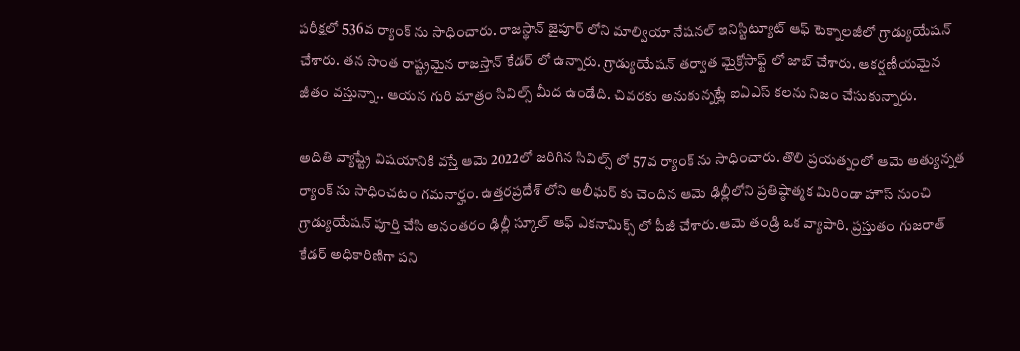పరీక్షలో 536వ ర్యాంక్ ను సాధించారు. రాజస్థాన్ జైపూర్ లోని మాల్వియా నేషనల్ ఇనిస్టిట్యూట్ ఆఫ్ టెక్నాలజీలో గ్రాడ్యుయేషన్ చేశారు. తన సొంత రాష్ట్రమైన రాజస్తాన్ కేడర్ లో ఉన్నారు. గ్రాడ్యుయేషన్ తర్వాత మైక్రోసాఫ్ట్ లో జాబ్ చేశారు. ఆకర్షణీయమైన జీతం వస్తున్నా.. ఆయన గురి మాత్రం సివిల్స్ మీద ఉండేది. చివరకు అనుకున్నట్లే ఐఏఎస్ కలను నిజం చేసుకున్నారు.

అదితి వ్యాష్ట్రే విషయానికి వస్తే ఆమె 2022లో జరిగిన సివిల్స్ లో 57వ ర్యాంక్ ను సాధించారు. తొలి ప్రయత్నంలో ఆమె అత్యున్నత ర్యాంక్ ను సాధించటం గమనార్హం. ఉత్తరప్రదేశ్ లోని అలీఘర్ కు చెందిన ఆమె ఢిల్లీలోని ప్రతిష్ఠాత్మక మిరిండా హౌస్ నుంచి గ్రాడ్యుయేషన్ పూర్తి చేసి అనంతరం ఢిల్లీ స్కూల్ ఆఫ్ ఎకనామిక్స్ లో పీజీ చేశారు.ఆమె తండ్రి ఒక వ్యాపారి. ప్రస్తుతం గుజరాత్ కేడర్ అధికారిణిగా పని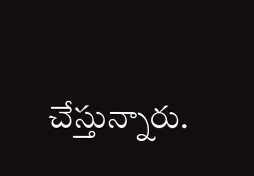చేస్తున్నారు.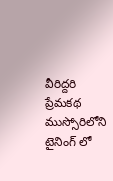వీరిద్దరి ప్రేమకథ ముస్సోరిలోని టైనింగ్ లో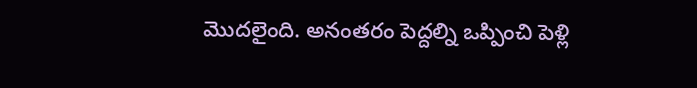మొదలైంది. అనంతరం పెద్దల్ని ఒప్పించి పెళ్లి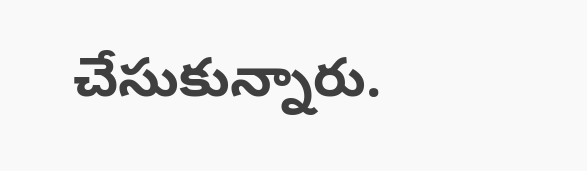చేసుకున్నారు.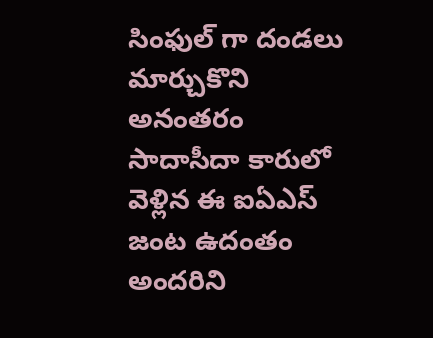సింఫుల్ గా దండలు మార్చుకొని అనంతరం సాదాసీదా కారులో వెళ్లిన ఈ ఐఏఎస్ జంట ఉదంతం అందరిని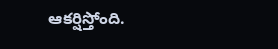ఆకర్షిస్తోంది.